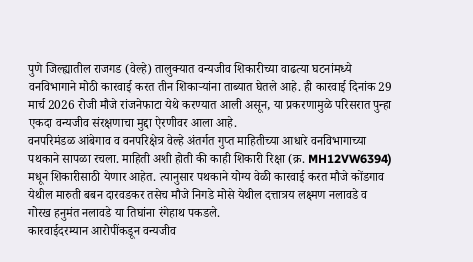पुणे जिल्ह्यातील राजगड (वेल्हे) तालुक्यात वन्यजीव शिकारीच्या वाढत्या घटनांमध्ये वनविभागाने मोठी कारवाई करत तीन शिकाऱ्यांना ताब्यात घेतले आहे. ही कारवाई दिनांक 29 मार्च 2026 रोजी मौजे रांजनेफाटा येथे करण्यात आली असून, या प्रकरणामुळे परिसरात पुन्हा एकदा वन्यजीव संरक्षणाचा मुद्दा ऐरणीवर आला आहे.
वनपरिमंडळ आंबेगाव व वनपरिक्षेत्र वेल्हे अंतर्गत गुप्त माहितीच्या आधारे वनविभागाच्या पथकाने सापळा रचला. माहिती अशी होती की काही शिकारी रिक्षा (क्र. MH12VW6394) मधून शिकारीसाठी येणार आहेत. त्यानुसार पथकाने योग्य वेळी कारवाई करत मौजे कोंडगाव येथील मारुती बबन दारवडकर तसेच मौजे निगडे मोसे येथील दत्तात्रय लक्ष्मण नलावडे व गोरख हनुमंत नलावडे या तिघांना रंगेहाथ पकडले.
कारवाईदरम्यान आरोपींकडून वन्यजीव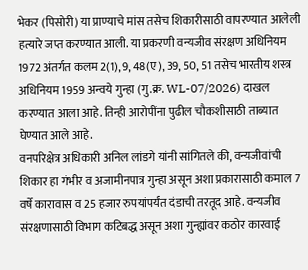भेकर (पिसोरी) या प्राण्याचे मांस तसेच शिकारीसाठी वापरण्यात आलेली हत्यारे जप्त करण्यात आली. या प्रकरणी वन्यजीव संरक्षण अधिनियम 1972 अंतर्गत कलम 2(1), 9, 48(ए), 39, 50, 51 तसेच भारतीय शस्त्र अधिनियम 1959 अन्वये गुन्हा (गु.क्र. WL-07/2026) दाखल करण्यात आला आहे. तिन्ही आरोपींना पुढील चौकशीसाठी ताब्यात घेण्यात आले आहे.
वनपरिक्षेत्र अधिकारी अनिल लांडगे यांनी सांगितले की, वन्यजीवांची शिकार हा गंभीर व अजामीनपात्र गुन्हा असून अशा प्रकारासाठी कमाल 7 वर्षे कारावास व 25 हजार रुपयांपर्यंत दंडाची तरतूद आहे. वन्यजीव संरक्षणासाठी विभाग कटिबद्ध असून अशा गुन्ह्यांवर कठोर कारवाई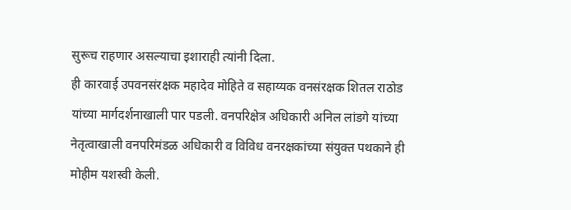सुरूच राहणार असल्याचा इशाराही त्यांनी दिला.
ही कारवाई उपवनसंरक्षक महादेव मोहिते व सहाय्यक वनसंरक्षक शितल राठोड यांच्या मार्गदर्शनाखाली पार पडली. वनपरिक्षेत्र अधिकारी अनिल लांडगे यांच्या नेतृत्वाखाली वनपरिमंडळ अधिकारी व विविध वनरक्षकांच्या संयुक्त पथकाने ही मोहीम यशस्वी केली.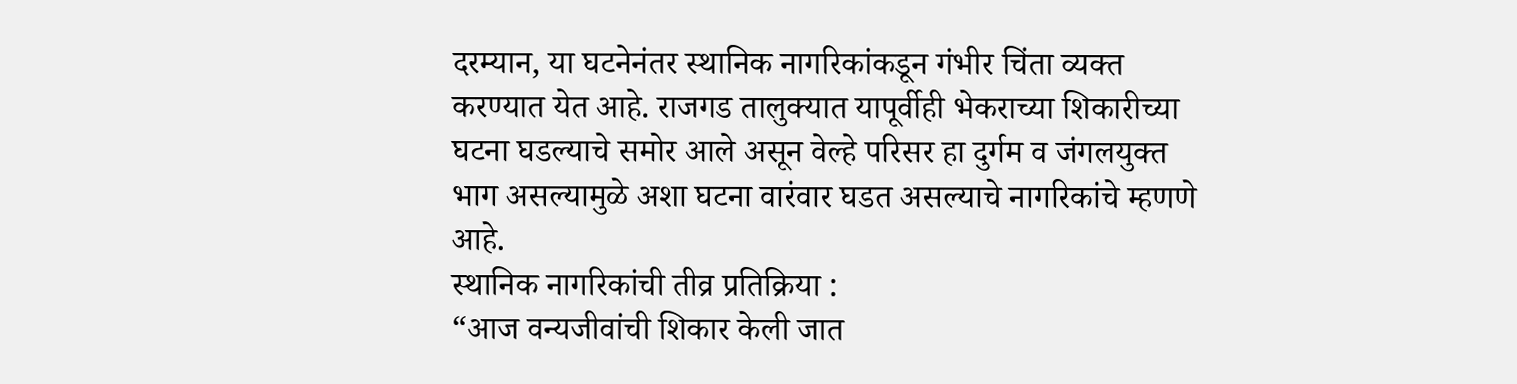दरम्यान, या घटनेनंतर स्थानिक नागरिकांकडून गंभीर चिंता व्यक्त करण्यात येत आहे. राजगड तालुक्यात यापूर्वीही भेकराच्या शिकारीच्या घटना घडल्याचे समोर आले असून वेल्हे परिसर हा दुर्गम व जंगलयुक्त भाग असल्यामुळे अशा घटना वारंवार घडत असल्याचे नागरिकांचे म्हणणे आहे.
स्थानिक नागरिकांची तीव्र प्रतिक्रिया :
“आज वन्यजीवांची शिकार केली जात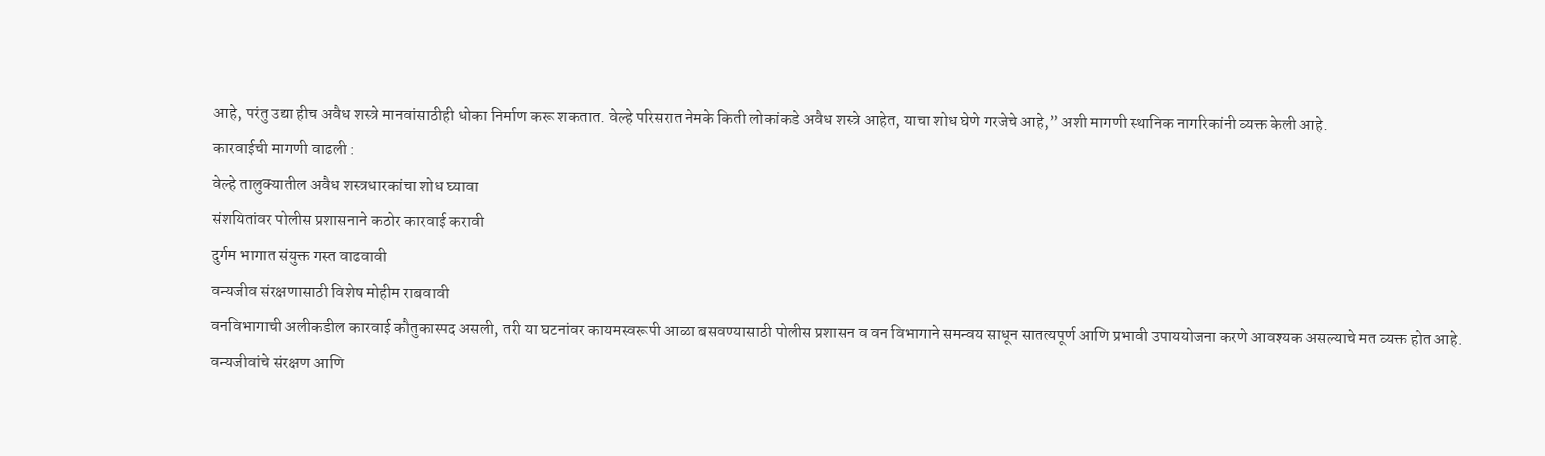आहे, परंतु उद्या हीच अवैध शस्त्रे मानवांसाठीही धोका निर्माण करू शकतात. वेल्हे परिसरात नेमके किती लोकांकडे अवैध शस्त्रे आहेत, याचा शोध घेणे गरजेचे आहे,” अशी मागणी स्थानिक नागरिकांनी व्यक्त केली आहे.
कारवाईची मागणी वाढली :
वेल्हे तालुक्यातील अवैध शस्त्रधारकांचा शोध घ्यावा
संशयितांवर पोलीस प्रशासनाने कठोर कारवाई करावी
दुर्गम भागात संयुक्त गस्त वाढवावी
वन्यजीव संरक्षणासाठी विशेष मोहीम राबवावी
वनविभागाची अलीकडील कारवाई कौतुकास्पद असली, तरी या घटनांवर कायमस्वरूपी आळा बसवण्यासाठी पोलीस प्रशासन व वन विभागाने समन्वय साधून सातत्यपूर्ण आणि प्रभावी उपाययोजना करणे आवश्यक असल्याचे मत व्यक्त होत आहे.
वन्यजीवांचे संरक्षण आणि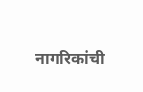नागरिकांची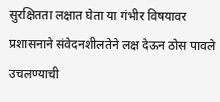सुरक्षितता लक्षात घेता या गंभीर विषयावर प्रशासनाने संवेदनशीलतेने लक्ष देऊन ठोस पावले उचलण्याची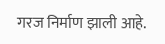गरज निर्माण झाली आहे.